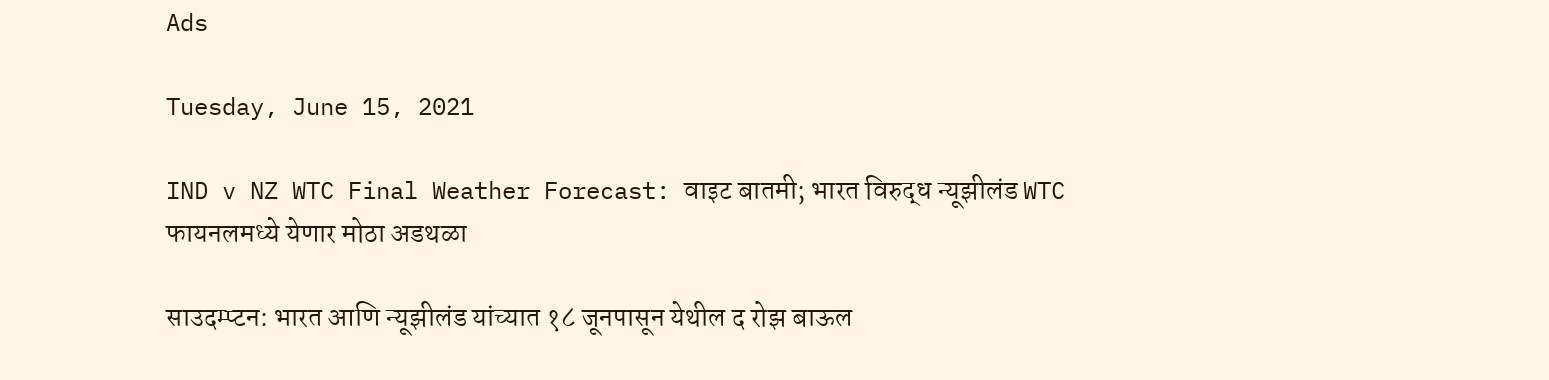Ads

Tuesday, June 15, 2021

IND v NZ WTC Final Weather Forecast: वाइट बातमी; भारत विरुद्ध न्यूझीलंड WTC फायनलमध्ये येणार मोठा अडथळा

साउदम्प्टन: भारत आणि न्यूझीलंड यांच्यात १८ जूनपासून येथील द रोझ बाऊल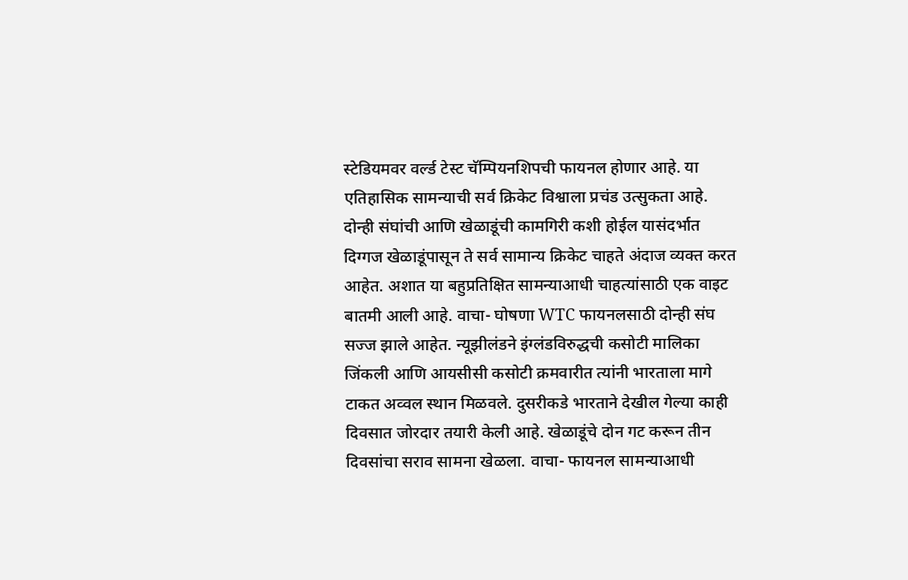स्टेडियमवर वर्ल्ड टेस्ट चॅम्पियनशिपची फायनल होणार आहे. या एतिहासिक सामन्याची सर्व क्रिकेट विश्वाला प्रचंड उत्सुकता आहे. दोन्ही संघांची आणि खेळाडूंची कामगिरी कशी होईल यासंदर्भात दिग्गज खेळाडूंपासून ते सर्व सामान्य क्रिकेट चाहते अंदाज व्यक्त करत आहेत. अशात या बहुप्रतिक्षित सामन्याआधी चाहत्यांसाठी एक वाइट बातमी आली आहे. वाचा- घोषणा WTC फायनलसाठी दोन्ही संघ सज्ज झाले आहेत. न्यूझीलंडने इंग्लंडविरुद्धची कसोटी मालिका जिंकली आणि आयसीसी कसोटी क्रमवारीत त्यांनी भारताला मागे टाकत अव्वल स्थान मिळवले. दुसरीकडे भारताने देखील गेल्या काही दिवसात जोरदार तयारी केली आहे. खेळाडूंचे दोन गट करून तीन दिवसांचा सराव सामना खेळला. वाचा- फायनल सामन्याआधी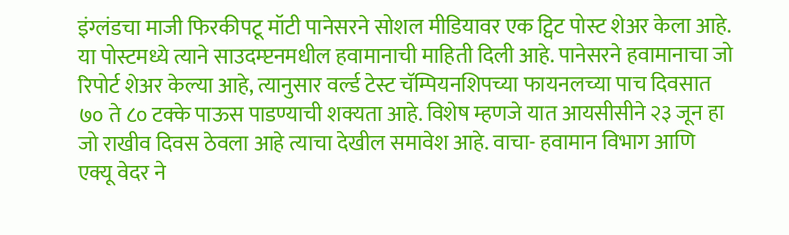इंग्लंडचा माजी फिरकीपटू मॉटी पानेसरने सोशल मीडियावर एक ट्विट पोस्ट शेअर केला आहे. या पोस्टमध्ये त्याने साउदम्प्टनमधील हवामानाची माहिती दिली आहे. पानेसरने हवामानाचा जो रिपोर्ट शेअर केल्या आहे, त्यानुसार वर्ल्ड टेस्ट चॅम्पियनशिपच्या फायनलच्या पाच दिवसात ७० ते ८० टक्के पाऊस पाडण्याची शक्यता आहे. विशेष म्हणजे यात आयसीसीने २३ जून हा जो राखीव दिवस ठेवला आहे त्याचा देखील समावेश आहे. वाचा- हवामान विभाग आणि एक्यू वेदर ने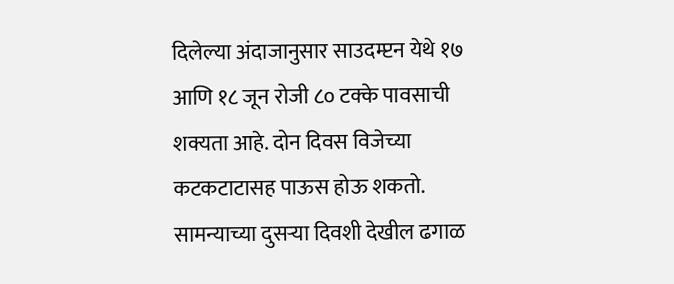दिलेल्या अंदाजानुसार साउदम्प्टन येथे १७ आणि १८ जून रोजी ८० टक्के पावसाची शक्यता आहे. दोन दिवस विजेच्या कटकटाटासह पाऊस होऊ शकतो. सामन्याच्या दुसऱ्या दिवशी देखील ढगाळ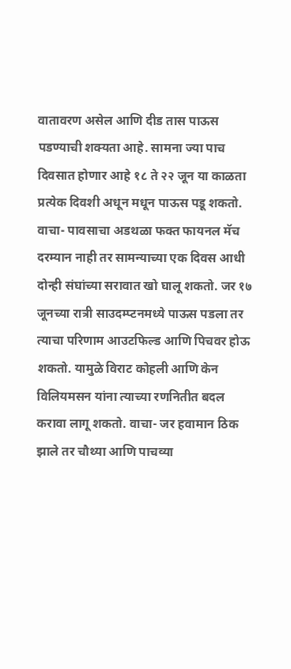वातावरण असेल आणि दीड तास पाऊस पडण्याची शक्यता आहे. सामना ज्या पाच दिवसात होणार आहे १८ ते २२ जून या काळता प्रत्येक दिवशी अधून मधून पाऊस पडू शकतो. वाचा- पावसाचा अडथळा फक्त फायनल मॅच दरम्यान नाही तर सामन्याच्या एक दिवस आधी दोन्ही संघांच्या सरावात खो घालू शकतो. जर १७ जूनच्या रात्री साउदम्प्टनमध्ये पाऊस पडला तर त्याचा परिणाम आउटफिल्ड आणि पिचवर होऊ शकतो. यामुळे विराट कोहली आणि केन विलियमसन यांना त्याच्या रणनितीत बदल करावा लागू शकतो. वाचा- जर हवामान ठिक झाले तर चौथ्या आणि पाचव्या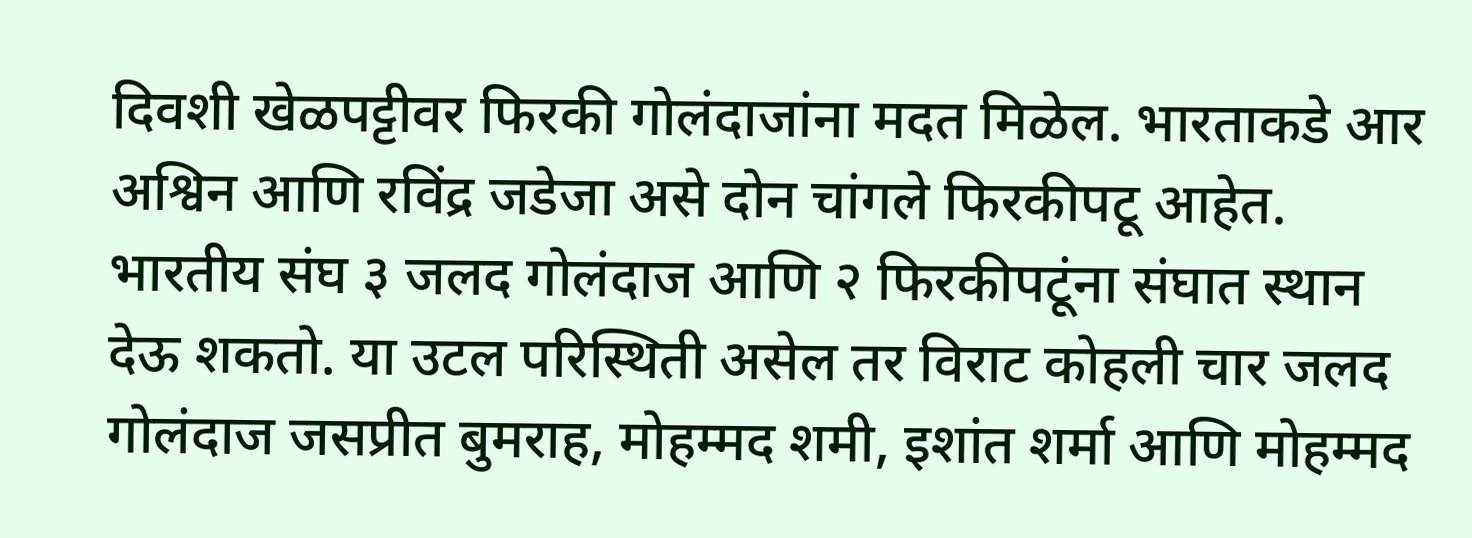दिवशी खेळपट्टीवर फिरकी गोलंदाजांना मदत मिळेल. भारताकडे आर अश्विन आणि रविंद्र जडेजा असे दोन चांगले फिरकीपटू आहेत. भारतीय संघ ३ जलद गोलंदाज आणि २ फिरकीपटूंना संघात स्थान देऊ शकतो. या उटल परिस्थिती असेल तर विराट कोहली चार जलद गोलंदाज जसप्रीत बुमराह, मोहम्मद शमी, इशांत शर्मा आणि मोहम्मद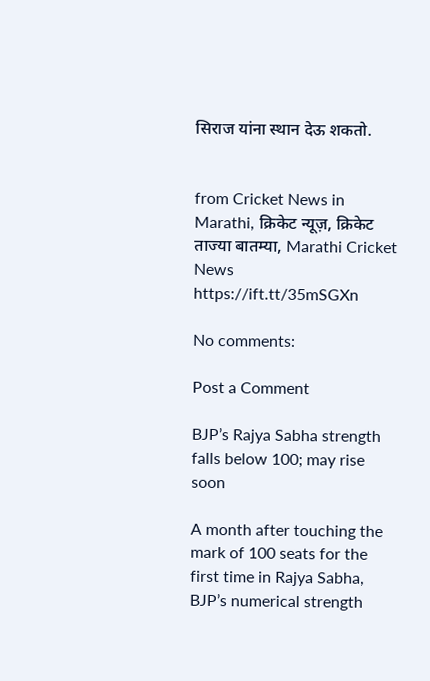सिराज यांना स्थान देऊ शकतो.


from Cricket News in Marathi, क्रिकेट न्यूज़, क्रिकेट ताज्या बातम्या, Marathi Cricket News https://ift.tt/35mSGXn

No comments:

Post a Comment

BJP’s Rajya Sabha strength falls below 100; may rise soon

A month after touching the mark of 100 seats for the first time in Rajya Sabha, BJP’s numerical strength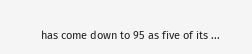has come down to 95 as five of its ...